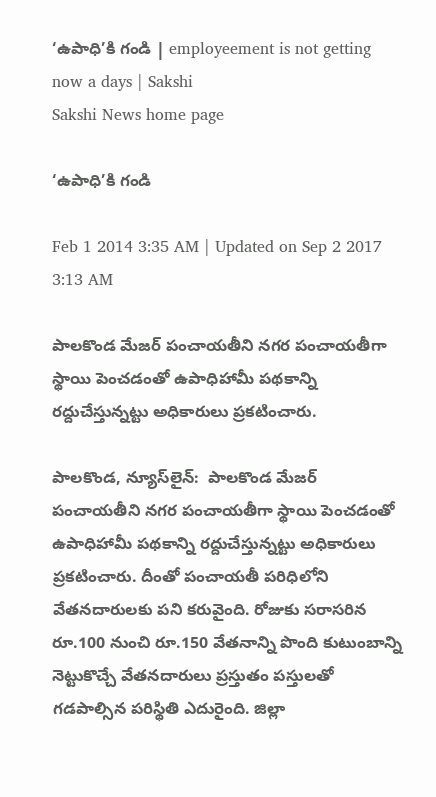‘ఉపాధి’కి గండి | employeement is not getting now a days | Sakshi
Sakshi News home page

‘ఉపాధి’కి గండి

Feb 1 2014 3:35 AM | Updated on Sep 2 2017 3:13 AM

పాలకొండ మేజర్ పంచాయతీని నగర పంచాయతీగా స్థాయి పెంచడంతో ఉపాధిహామీ పథకాన్ని రద్దుచేస్తున్నట్టు అధికారులు ప్రకటించారు.

పాలకొండ, న్యూస్‌లైన్:  పాలకొండ మేజర్ పంచాయతీని నగర పంచాయతీగా స్థాయి పెంచడంతో  ఉపాధిహామీ పథకాన్ని రద్దుచేస్తున్నట్టు అధికారులు ప్రకటించారు. దీంతో పంచాయతీ పరిధిలోని వేతనదారులకు పని కరువైంది. రోజుకు సరాసరిన రూ.100 నుంచి రూ.150 వేతనాన్ని పొంది కుటుంబాన్ని నెట్టుకొచ్చే వేతనదారులు ప్రస్తుతం పస్తులతో గడపాల్సిన పరిస్థితి ఎదురైంది. జిల్లా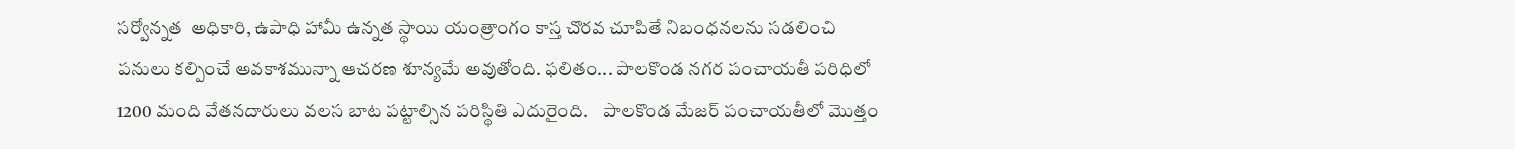సర్వోన్నత  అధికారి, ఉపాధి హామీ ఉన్నత స్థాయి యంత్రాంగం కాస్త చొరవ చూపితే నిబంధనలను సడలించి పనులు కల్పించే అవకాశమున్నా ఆచరణ శూన్యమే అవుతోంది. ఫలితం... పాలకొండ నగర పంచాయతీ పరిధిలో 1200 మంది వేతనదారులు వలస బాట పట్టాల్సిన పరిస్థితి ఎదురైంది.    పాలకొండ మేజర్ పంచాయతీలో మొత్తం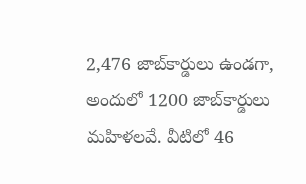2,476 జాబ్‌కార్డులు ఉండగా, అందులో 1200 జాబ్‌కార్డులు మహిళలవే. వీటిలో 46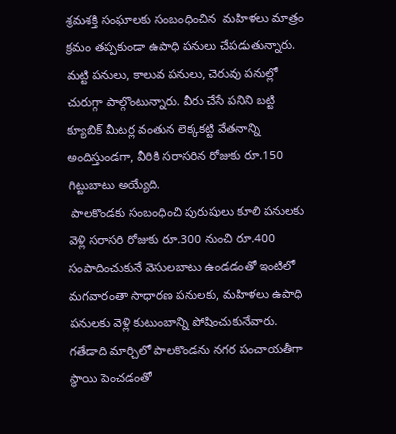శ్రమశక్తి సంఘాలకు సంబంధించిన  మహిళలు మాత్రం క్రమం తప్పకుండా ఉపాధి పనులు చేపడుతున్నారు. మట్టి పనులు, కాలువ పనులు, చెరువు పనుల్లో చురుగ్గా పాల్గొంటున్నారు. వీరు చేసే పనిని బట్టి క్యూబిక్ మీటర్ల వంతున లెక్కకట్టి వేతనాన్ని అందిస్తుండగా, వీరికి సరాసరిన రోజుకు రూ.150 గిట్టుబాటు అయ్యేది.
 పాలకొండకు సంబంధించి పురుషులు కూలి పనులకు వెళ్లి సరాసరి రోజుకు రూ.300 నుంచి రూ.400 సంపాదించుకునే వెసులబాటు ఉండడంతో ఇంటిలో మగవారంతా సాధారణ పనులకు, మహిళలు ఉపాధి పనులకు వెళ్లి కుటుంబాన్ని పోషించుకునేవారు. గతేడాది మార్చిలో పాలకొండను నగర పంచాయతీగా స్థాయి పెంచడంతో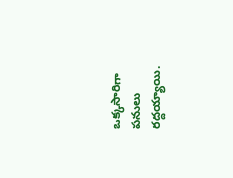ఒక్కసారిగా పనులు రద్దయ్యాయి.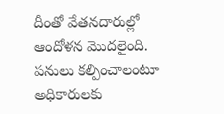దీంతో వేతనదారుల్లో ఆందోళన మొదలైంది. పనులు కల్పించాలంటూ అధికారులకు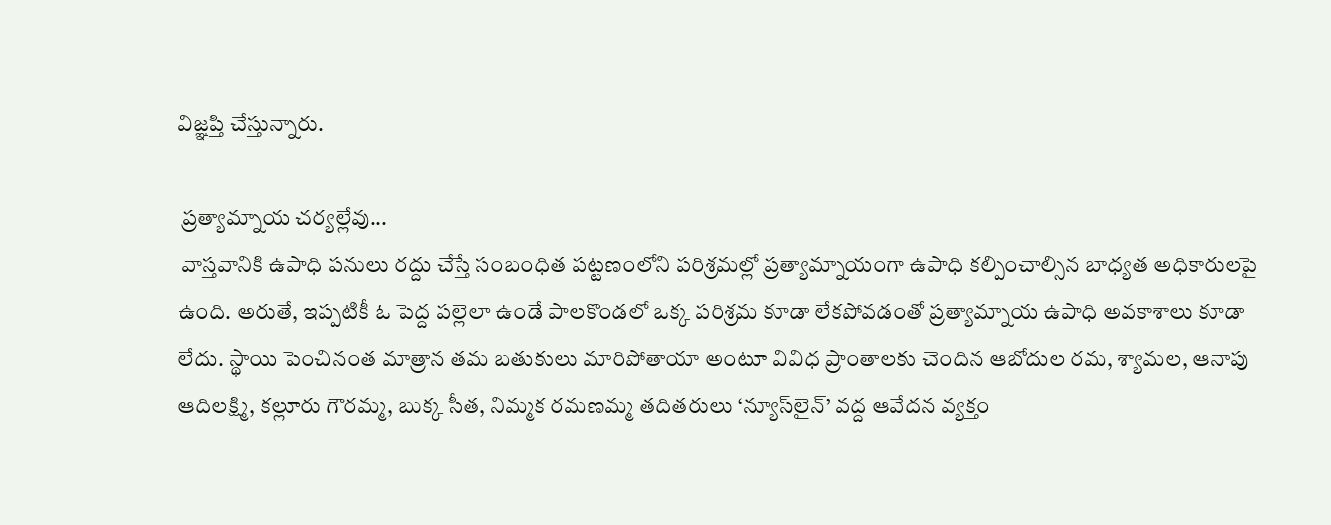విజ్ఞప్తి చేస్తున్నారు.

 ప్రత్యామ్నాయ చర్యల్లేవు...
 వాస్తవానికి ఉపాధి పనులు రద్దు చేస్తే సంబంధిత పట్టణంలోని పరిశ్రమల్లో ప్రత్యామ్నాయంగా ఉపాధి కల్పించాల్సిన బాధ్యత అధికారులపై ఉంది. అరుతే, ఇప్పటికీ ఓ పెద్ద పల్లెలా ఉండే పాలకొండలో ఒక్క పరిశ్రమ కూడా లేకపోవడంతో ప్రత్యామ్నాయ ఉపాధి అవకాశాలు కూడా లేదు. స్థాయి పెంచినంత మాత్రాన తమ బతుకులు మారిపోతాయా అంటూ వివిధ ప్రాంతాలకు చెందిన ఆబోదుల రమ, శ్యామల, ఆనాపు ఆదిలక్ష్మి, కల్లూరు గౌరమ్మ, బుక్క సీత, నిమ్మక రమణమ్మ తదితరులు ‘న్యూస్‌లైన్’ వద్ద ఆవేదన వ్యక్తం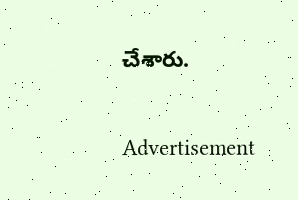చేశారు.

Advertisement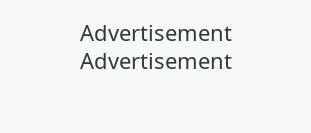Advertisement
Advertisement